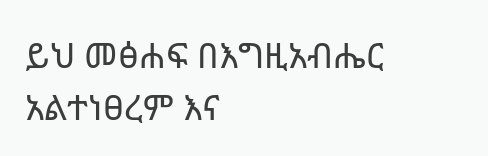ይህ መፅሐፍ በእግዚአብሔር አልተነፀረም እና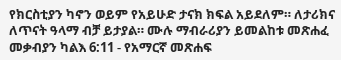የክርስቲያን ካኖን ወይም የአይሁድ ታናክ ክፍል አይደለም። ለታሪክና ለጥናት ዓላማ ብቻ ይታያል። ሙሉ ማብራሪያን ይመልከቱ መጽሐፈ መቃብያን ካልእ 6:11 - የአማርኛ መጽሐፍ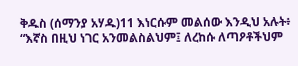ቅዱስ (ሰማንያ አሃዱ)11 እነርሱም መልሰው እንዲህ አሉት፥ “እኛስ በዚህ ነገር አንመልስልህም፤ ለረከሱ ለጣዖቶችህም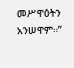መሥዋዕትን አንሠዋም።”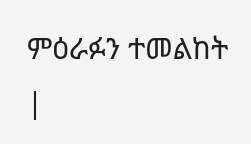ምዕራፉን ተመልከት |